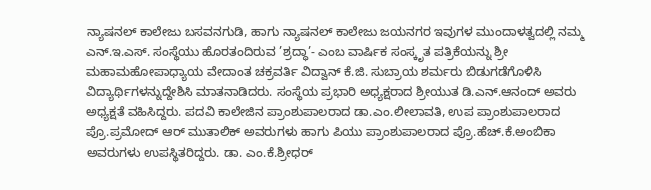ನ್ಯಾಷನಲ್ ಕಾಲೇಜು ಬಸವನಗುಡಿ, ಹಾಗು ನ್ಯಾಷನಲ್ ಕಾಲೇಜು ಜಯನಗರ ಇವುಗಳ ಮುಂದಾಳತ್ವದಲ್ಲಿ ನಮ್ಮ ಎನ್.ಇ.ಎಸ್. ಸಂಸ್ಥೆಯು ಹೊರತಂದಿರುವ ’ಶ್ರದ್ಧಾ’- ಎಂಬ ವಾರ್ಷಿಕ ಸಂಸ್ಕೃತ ಪತ್ರಿಕೆಯನ್ನು ಶ್ರೀ ಮಹಾಮಹೋಪಾಧ್ಯಾಯ ವೇದಾಂತ ಚಕ್ರವರ್ತಿ ವಿದ್ವಾನ್ ಕೆ.ಜಿ. ಸುಬ್ರಾಯ ಶರ್ಮರು ಬಿಡುಗಡೆಗೊಳಿಸಿ ವಿದ್ಯಾರ್ಥಿಗಳನ್ನುದ್ದೇಶಿಸಿ ಮಾತನಾಡಿದರು. ಸಂಸ್ಥೆಯ ಪ್ರಭಾರಿ ಅಧ್ಯಕ್ಷರಾದ ಶ್ರೀಯುತ ಡಿ.ಎನ್.ಆನಂದ್ ಅವರು ಅಧ್ಯಕ್ಷತೆ ವಹಿಸಿದ್ದರು. ಪದವಿ ಕಾಲೇಜಿನ ಪ್ರಾಂಶುಪಾಲರಾದ ಡಾ.ಎಂ.ಲೀಲಾವತಿ, ಉಪ ಪ್ರಾಂಶುಪಾಲರಾದ ಪ್ರೊ.ಪ್ರಮೋದ್ ಆರ್ ಮುತಾಲಿಕ್ ಅವರುಗಳು ಹಾಗು ಪಿಯು ಪ್ರಾಂಶುಪಾಲರಾದ ಪ್ರೊ.ಹೆಚ್.ಕೆ.ಅಂಬಿಕಾ ಅವರುಗಳು ಉಪಸ್ಥಿತರಿದ್ದರು. ಡಾ. ಎಂ.ಕೆ.ಶ್ರೀಧರ್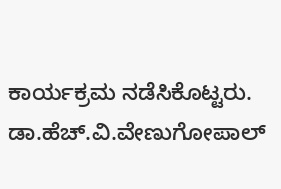ಕಾರ್ಯಕ್ರಮ ನಡೆಸಿಕೊಟ್ಟರು. ಡಾ.ಹೆಚ್.ವಿ.ವೇಣುಗೋಪಾಲ್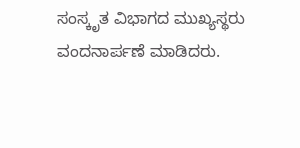ಸಂಸ್ಕೃತ ವಿಭಾಗದ ಮುಖ್ಯಸ್ಥರು ವಂದನಾರ್ಪಣೆ ಮಾಡಿದರು.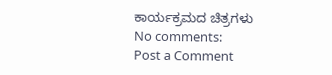ಕಾರ್ಯಕ್ರಮದ ಚಿತ್ರಗಳು
No comments:
Post a Comment